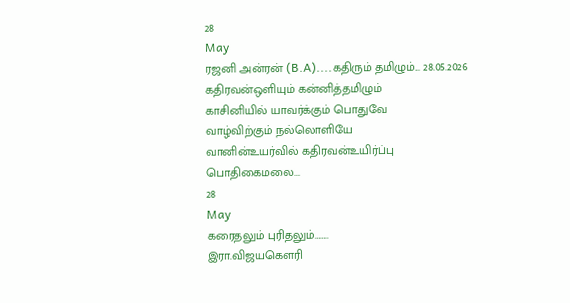28
May
ரஜனி அன்ரன் (B.A)....கதிரும் தமிழும்... 28.05.2026
கதிரவன்ஒளியும் கன்னித்தமிழும்
காசினியில் யாவர்க்கும் பொதுவே
வாழ்விற்கும் நல்லொளியே
வானின்உயர்வில் கதிரவன்உயிர்ப்பு
பொதிகைமலை...
28
May
கரைதலும் புரிதலும்……..
இரா.விஜயகௌரி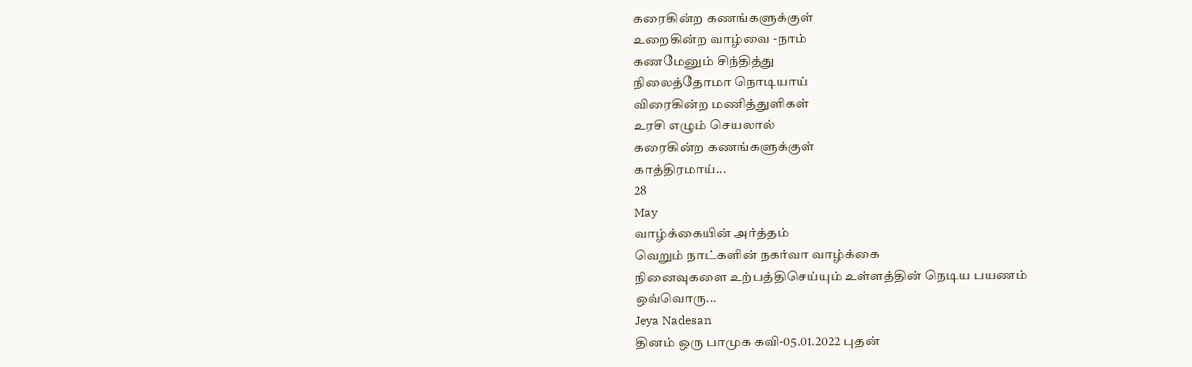கரைகின்ற கணங்களுக்குள்
உறைகின்ற வாழ்வை -நாம்
கணமேனும் சிந்தித்து
நிலைத்தோமா நொடியாய்
விரைகின்ற மணித்துளிகள்
உரசி எழும் செயலால்
கரைகின்ற கணங்களுக்குள்
காத்திரமாய்...
28
May
வாழ்க்கையின் அர்த்தம்
வெறும் நாட்களின் நகர்வா வாழ்க்கை
நினைவுகளை உற்பத்திசெய்யும் உள்ளத்தின் நெடிய பயணம்
ஒவ்வொரு...
Jeya Nadesan
தினம் ஒரு பாமுக கவி-05.01.2022 புதன்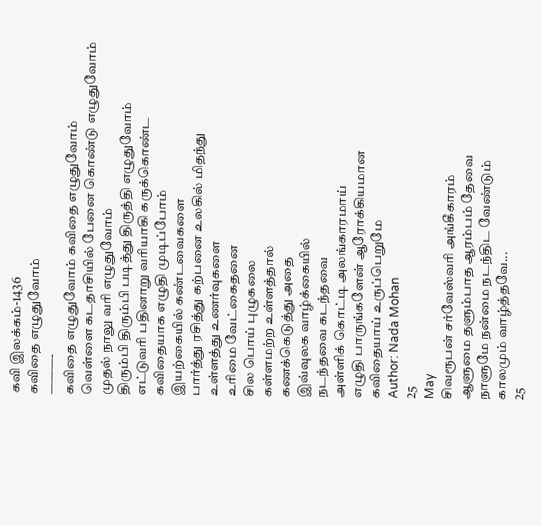கவி இலக்கம்-1436
கவிதை எழுதுவோம்
———-
கவிதை எழுதுவோம் கவிதை எழுதுவோம்
வெள்ளை கடதாசியில் பேனை கொண்டு எழுதுவோம்
முதல் நாலு வரி எழுதுவோம்
திரும்பி திரும்பி படித்து திருத்தி எழுதுவோம்
எட்டுவரி பதினாறு வரியாகி கருக்கொண்ட
கவிதையாக எழுதி முடிப்போம்
இயற்கையில் கண்டவைகளை
பார்த்து ரசித்து கற்பனை உலகில் மிதந்து
உள்ளத்து உணர்வுகளை
உரிமை வேட்கைதனை
சில பொய் புழுகலை
கள்ளமற்ற உள்ளத்தால்
கணக்கெடுத்து அதை
இவ்வுலக வாழ்க்கையில்
நடந்தவை கடந்தவை
அள்ளிக் கொட்டி அலங்காரமாய்
எழுதி பாருங்களேன் ஆரோக்கியமான
கவிதையாய் உருப்பெறுமே
Author: Nada Mohan
25
May
சிவரூபன் சர்வேஸ்வரி அங்கீகாரம்
ஆளுமை தளும்பாத ஆரம்பம் தேவை
நாளுமே நன்மை நடந்திட வேண்டும்
காலமும் வாழ்த்தவே...
25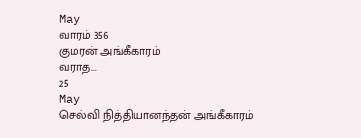May
வாரம் 356
குமரன் அங்கீகாரம்
வராத...
25
May
செல்வி நித்தியானந்தன் அங்கீகாரம்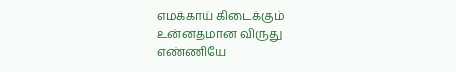எமக்காய் கிடைக்கும்
உன்னதமான விருது
எண்ணியே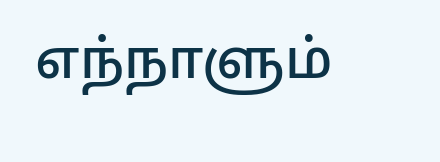எந்நாளும்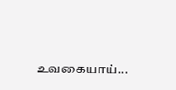உவகையாய்...